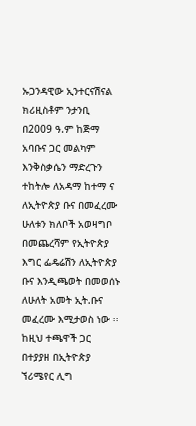ኡጋንዳዊው ኢንተርናሽናል ክሪዚስቶም ንታንቢ በ2009 ዓ.ም ከጅማ አባቡና ጋር መልካም እንቅስቃሴን ማድረጉን ተከትሎ ለአዳማ ከተማ ና ለኢትዮጵያ ቡና በመፈረሙ ሁለቱን ክለቦች አወዛግቦ በመጨረሻም የኢትዮጵያ እግር ፌዴሬሽን ለኢትዮጵያ ቡና እንዲጫወት በመወሰኑ ለሁለት አመት ኢት.ቡና መፈረሙ እሚታወስ ነው ፡፡
ከዚህ ተጫዋች ጋር በተያያዘ በኢትዮጵያ ኘሪሜየር ሊግ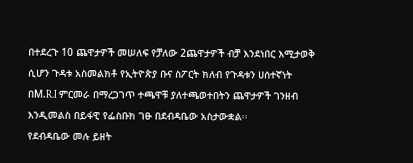በተደረጉ 10 ጨዋታዎች መሠለፍ የቻለው 2ጨዋታዎች ብቻ እንደነበር እሚታወቅ ሲሆን ጉዳቱ አስመልክቶ የኢትዮጵያ ቡና ስፖርት ክለብ የጉዳቱን ሀሰተኛነት በM.R.I ምርመራ በማረጋገጥ ተጫዋቹ ያለተጫወተበትን ጨዋታዎች ገንዘብ እንዲመልስ በይፋዊ የፌስቡክ ገፁ በደብዳቤው አስታውቋል፡፡
የደብዳቤው መሉ ይዘት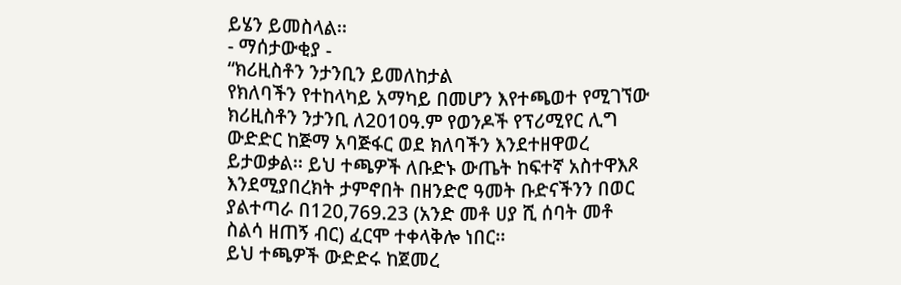ይሄን ይመስላል፡፡
- ማሰታውቂያ -
“ክሪዚስቶን ንታንቢን ይመለከታል
የክለባችን የተከላካይ አማካይ በመሆን እየተጫወተ የሚገኘው ክሪዚስቶን ንታንቢ ለ2010ዓ.ም የወንዶች የፕሪሚየር ሊግ ውድድር ከጅማ አባጅፋር ወደ ክለባችን እንደተዘዋወረ ይታወቃል፡፡ ይህ ተጫዎች ለቡድኑ ውጤት ከፍተኛ አስተዋእጾ እንደሚያበረክት ታምኖበት በዘንድሮ ዓመት ቡድናችንን በወር ያልተጣራ በ120,769.23 (አንድ መቶ ሀያ ሺ ሰባት መቶ ስልሳ ዘጠኝ ብር) ፈርሞ ተቀላቅሎ ነበር፡፡
ይህ ተጫዎች ውድድሩ ከጀመረ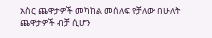አስር ጨዋታዎች መካከል መሰለፍ የቻለው በሁለት ጨዋታዎች ብቻ ሲሆን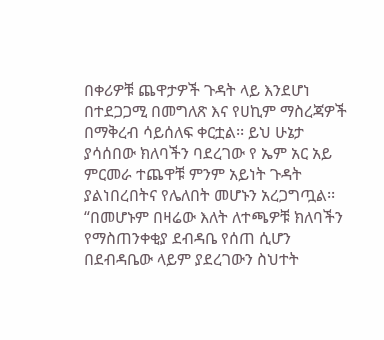በቀሪዎቹ ጨዋታዎች ጉዳት ላይ እንደሆነ በተደጋጋሚ በመግለጽ እና የሀኪም ማስረጃዎች በማቅረብ ሳይሰለፍ ቀርቷል፡፡ ይህ ሁኔታ ያሳሰበው ክለባችን ባደረገው የ ኤም አር አይ ምርመራ ተጨዋቹ ምንም አይነት ጉዳት ያልነበረበትና የሌለበት መሆኑን አረጋግጧል፡፡
“በመሆኑም በዛሬው እለት ለተጫዎቹ ክለባችን የማስጠንቀቂያ ደብዳቤ የሰጠ ሲሆን በደብዳቤው ላይም ያደረገውን ስህተት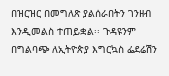በዝርዝር በመግለጽ ያልሰራበትን ገንዘብ እንዲመልስ ተጠይቋል፡፡ ጉዳዩንም በግልባጭ ለኢትዮጵያ እግርኳስ ፌደሬሽን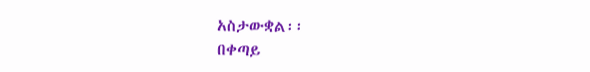አስታውቋል፡፡
በቀጣይ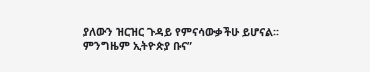ያለውን ዝርዝር ጉዳይ የምናሳውቃችሁ ይሆናል፡፡
ምንግዜም ኢትዮጵያ ቡና”